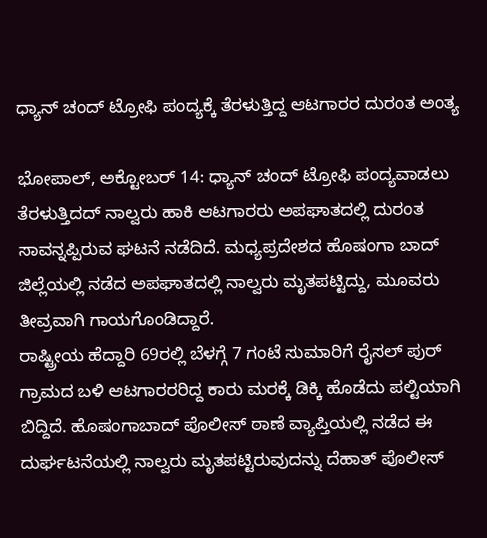ಧ್ಯಾನ್ ಚಂದ್ ಟ್ರೋಫಿ ಪಂದ್ಯಕ್ಕೆ ತೆರಳುತ್ತಿದ್ದ ಆಟಗಾರರ ದುರಂತ ಅಂತ್ಯ

ಭೋಪಾಲ್, ಅಕ್ಟೋಬರ್ 14: ಧ್ಯಾನ್ ಚಂದ್ ಟ್ರೋಫಿ ಪಂದ್ಯವಾಡಲು ತೆರಳುತ್ತಿದದ್ ನಾಲ್ವರು ಹಾಕಿ ಆಟಗಾರರು ಅಪಘಾತದಲ್ಲಿ ದುರಂತ ಸಾವನ್ನಪ್ಪಿರುವ ಘಟನೆ ನಡೆದಿದೆ. ಮಧ್ಯಪ್ರದೇಶದ ಹೊಷಂಗಾ ಬಾದ್ ಜಿಲ್ಲೆಯಲ್ಲಿ ನಡೆದ ಅಪಘಾತದಲ್ಲಿ ನಾಲ್ವರು ಮೃತಪಟ್ಟಿದ್ದು, ಮೂವರು ತೀವ್ರವಾಗಿ ಗಾಯಗೊಂಡಿದ್ದಾರೆ.
ರಾಷ್ಟ್ರೀಯ ಹೆದ್ದಾರಿ 69ರಲ್ಲಿ ಬೆಳಗ್ಗೆ 7 ಗಂಟೆ ಸುಮಾರಿಗೆ ರೈಸಲ್ ಪುರ್ ಗ್ರಾಮದ ಬಳಿ ಆಟಗಾರರರಿದ್ದ ಕಾರು ಮರಕ್ಕೆ ಡಿಕ್ಕಿ ಹೊಡೆದು ಪಲ್ಟಿಯಾಗಿ ಬಿದ್ದಿದೆ. ಹೊಷಂಗಾಬಾದ್ ಪೊಲೀಸ್ ಠಾಣೆ ವ್ಯಾಪ್ತಿಯಲ್ಲಿ ನಡೆದ ಈ ದುರ್ಘಟನೆಯಲ್ಲಿ ನಾಲ್ವರು ಮೃತಪಟ್ಟಿರುವುದನ್ನು ದೆಹಾತ್ ಪೊಲೀಸ್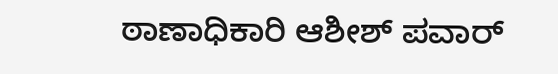ಠಾಣಾಧಿಕಾರಿ ಆಶೀಶ್ ಪವಾರ್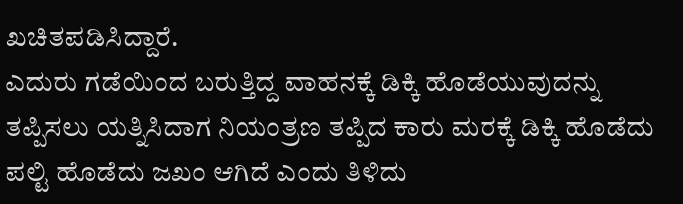ಖಚಿತಪಡಿಸಿದ್ದಾರೆ.
ಎದುರು ಗಡೆಯಿಂದ ಬರುತ್ತಿದ್ದ ವಾಹನಕ್ಕೆ ಡಿಕ್ಕಿ ಹೊಡೆಯುವುದನ್ನು ತಪ್ಪಿಸಲು ಯತ್ನಿಸಿದಾಗ ನಿಯಂತ್ರಣ ತಪ್ಪಿದ ಕಾರು ಮರಕ್ಕೆ ಡಿಕ್ಕಿ ಹೊಡೆದು ಪಲ್ಟಿ ಹೊಡೆದು ಜಖಂ ಆಗಿದೆ ಎಂದು ತಿಳಿದು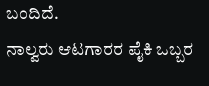ಬಂದಿದೆ.
ನಾಲ್ವರು ಆಟಗಾರರ ಪೈಕಿ ಒಬ್ಬರ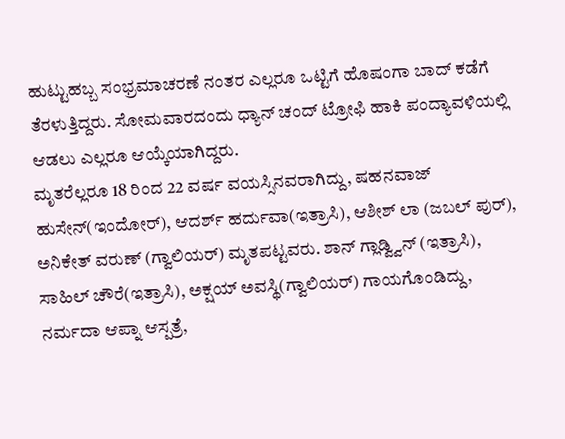ಹುಟ್ಟುಹಬ್ಬ ಸಂಭ್ರಮಾಚರಣೆ ನಂತರ ಎಲ್ಲರೂ ಒಟ್ಟಿಗೆ ಹೊಷಂಗಾ ಬಾದ್ ಕಡೆಗೆ ತೆರಳುತ್ತಿದ್ದರು. ಸೋಮವಾರದಂದು ಧ್ಯಾನ್ ಚಂದ್ ಟ್ರೋಫಿ ಹಾಕಿ ಪಂದ್ಯಾವಳಿಯಲ್ಲಿ ಆಡಲು ಎಲ್ಲರೂ ಆಯ್ಕೆಯಾಗಿದ್ದರು.
ಮೃತರೆಲ್ಲರೂ 18 ರಿಂದ 22 ವರ್ಷ ವಯಸ್ಸಿನವರಾಗಿದ್ದು, ಷಹನವಾಜ್ ಹುಸೇನ್(ಇಂದೋರ್), ಆದರ್ಶ್ ಹರ್ದುವಾ(ಇತ್ರಾಸಿ), ಆಶೀಶ್ ಲಾ (ಜಬಲ್ ಪುರ್), ಅನಿಕೇತ್ ವರುಣ್ (ಗ್ವಾಲಿಯರ್) ಮೃತಪಟ್ಟವರು. ಶಾನ್ ಗ್ಲಾಡ್ವ್ವಿನ್ (ಇತ್ರಾಸಿ), ಸಾಹಿಲ್ ಚೌರೆ(ಇತ್ರಾಸಿ), ಅಕ್ಷಯ್ ಅವಸ್ಥಿ(ಗ್ವಾಲಿಯರ್) ಗಾಯಗೊಂಡಿದ್ದು, ನರ್ಮದಾ ಆಪ್ನಾ ಆಸ್ಪತ್ರೆ,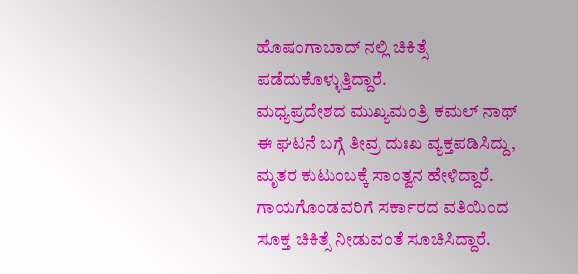ಹೊಷಂಗಾಬಾದ್ ನಲ್ಲಿ ಚಿಕಿತ್ಸೆ ಪಡೆದುಕೊಳ್ಳುತ್ತಿದ್ದಾರೆ.
ಮಧ್ಯಪ್ರದೇಶದ ಮುಖ್ಯಮಂತ್ರಿ ಕಮಲ್ ನಾಥ್ ಈ ಘಟನೆ ಬಗ್ಗೆ ತೀವ್ರ ದುಃಖ ವ್ಯಕ್ತಪಡಿಸಿದ್ದು, ಮೃತರ ಕುಟುಂಬಕ್ಕೆ ಸಾಂತ್ವನ ಹೇಳಿದ್ದಾರೆ. ಗಾಯಗೊಂಡವರಿಗೆ ಸರ್ಕಾರದ ವತಿಯಿಂದ ಸೂಕ್ತ ಚಿಕಿತ್ಸೆ ನೀಡುವಂತೆ ಸೂಚಿಸಿದ್ದಾರೆ.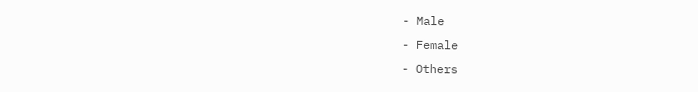- Male
- Female
- Others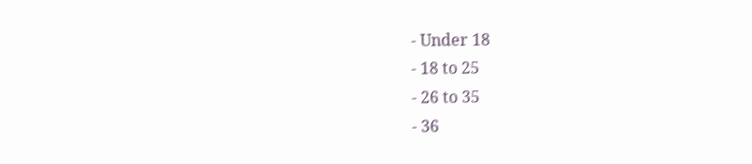- Under 18
- 18 to 25
- 26 to 35
- 36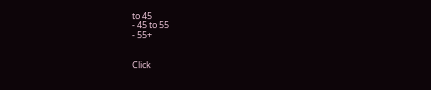to 45
- 45 to 55
- 55+


Click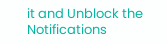it and Unblock the Notifications